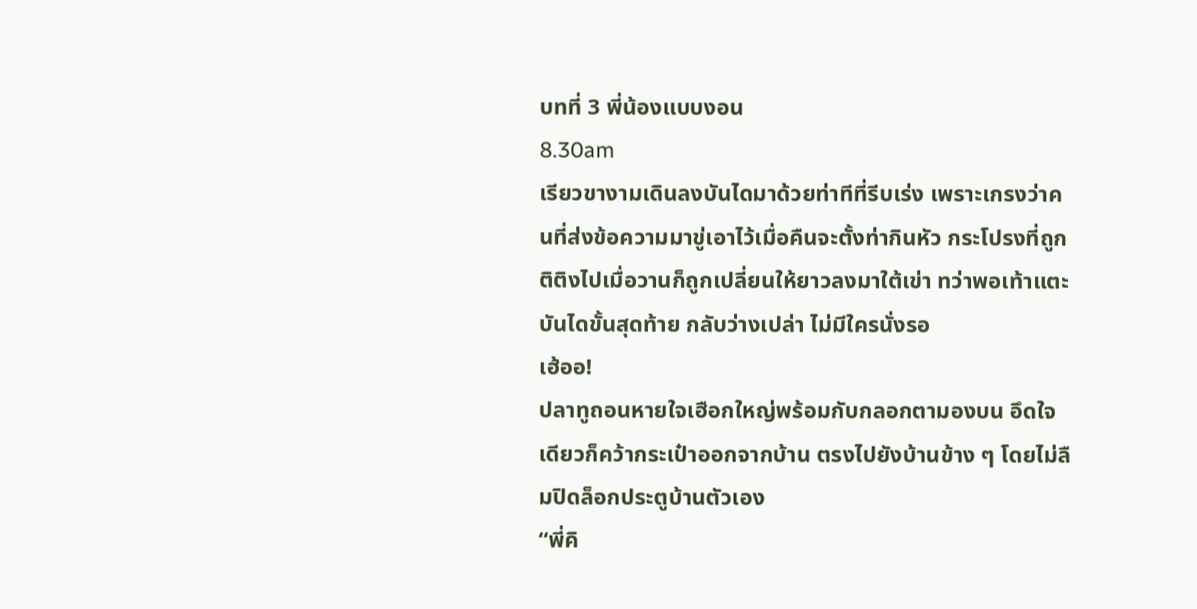บทที่ 3 พี่น้องแบบงอน
8.30am
เรียวขางามเดินลงบันไดมาด้วยท่าทีที่รีบเร่ง เพราะเกรงว่าคนที่ส่งข้อความมาขู่เอาไว้เมื่อคืนจะตั้งท่ากินหัว กระโปรงที่ถูกติติงไปเมื่อวานก็ถูกเปลี่ยนให้ยาวลงมาใต้เข่า ทว่าพอเท้าแตะบันไดขั้นสุดท้าย กลับว่างเปล่า ไม่มีใครนั่งรอ
เฮ้ออ!
ปลาทูถอนหายใจเฮือกใหญ่พร้อมกับกลอกตามองบน อึดใจเดียวก็คว้ากระเป๋าออกจากบ้าน ตรงไปยังบ้านข้าง ๆ โดยไม่ลืมปิดล็อกประตูบ้านตัวเอง
“พี่คิ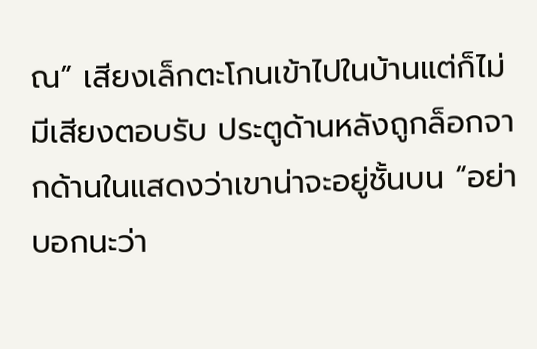ณ” เสียงเล็กตะโกนเข้าไปในบ้านแต่ก็ไม่มีเสียงตอบรับ ประตูด้านหลังถูกล็อกจากด้านในแสดงว่าเขาน่าจะอยู่ชั้นบน “อย่าบอกนะว่า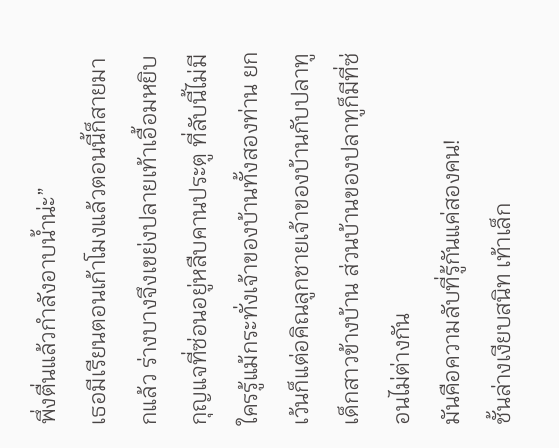พึ่งตื่นแล้วกำลังอาบน้ำน่ะ”
เธอมีเรียนตอนเก้าโมงแล้วตอนนี้ก็สายมากแล้ว ร่างบางจึงเขย่งปลายเท้าเอื้อมหยิบกุญแจที่ซ่อนอยู่หลืบคานประตู ที่ลับนี้ไม่มีใครรู้แม้กระทั่งเจ้าของบ้านทั้งสองท่าน ยกเว้นก็แต่อคิณลูกชายเจ้าของบ้านกับปลาทูเด็กสาวข้างบ้าน ส่วนบ้านของปลาทูก็มีที่ซ่อนไม่ต่างกัน
มันคือความลับที่รู้กันแค่สองคน!
ชั้นล่างเงียบสนิท เท้าเล็ก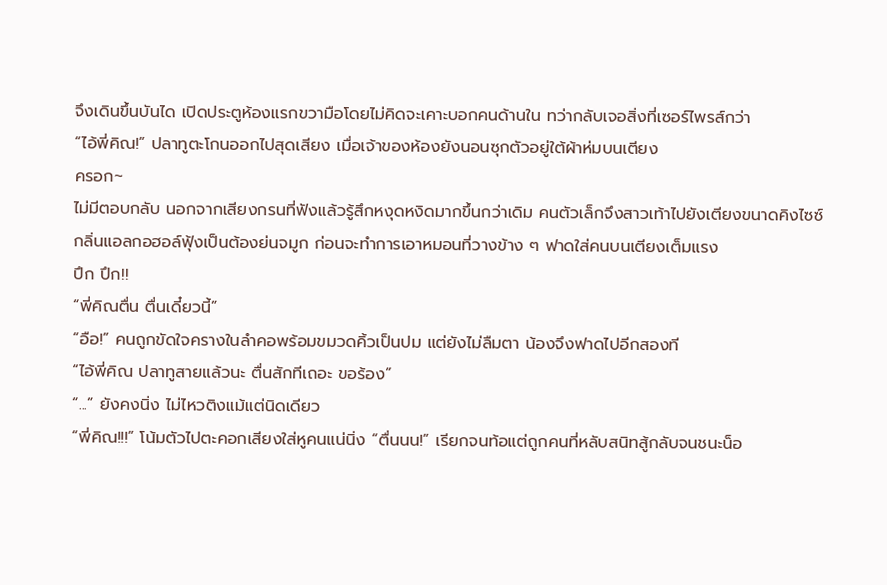จึงเดินขึ้นบันได เปิดประตูห้องแรกขวามือโดยไม่คิดจะเคาะบอกคนด้านใน ทว่ากลับเจอสิ่งที่เซอร์ไพรส์กว่า
“ไอ้พี่คิณ!” ปลาทูตะโกนออกไปสุดเสียง เมื่อเจ้าของห้องยังนอนซุกตัวอยู่ใต้ผ้าห่มบนเตียง
ครอก~
ไม่มีตอบกลับ นอกจากเสียงกรนที่ฟังแล้วรู้สึกหงุดหงิดมากขึ้นกว่าเดิม คนตัวเล็กจึงสาวเท้าไปยังเตียงขนาดคิงไซซ์ กลิ่นแอลกอฮอล์ฟุ้งเป็นต้องย่นจมูก ก่อนจะทำการเอาหมอนที่วางข้าง ๆ ฟาดใส่คนบนเตียงเต็มแรง
ปึก ปึก!!
“พี่คิณตื่น ตื่นเดี๋ยวนี้”
“อือ!” คนถูกขัดใจครางในลำคอพร้อมขมวดคิ้วเป็นปม แต่ยังไม่ลืมตา น้องจึงฟาดไปอีกสองที
“ไอ้พี่คิณ ปลาทูสายแล้วนะ ตื่นสักทีเถอะ ขอร้อง”
“...” ยังคงนิ่ง ไม่ไหวติงแม้แต่นิดเดียว
“พี่คิณ!!!” โน้มตัวไปตะคอกเสียงใส่หูคนแน่นิ่ง “ตื่นนน!” เรียกจนท้อแต่ถูกคนที่หลับสนิทสู้กลับจนชนะน็อ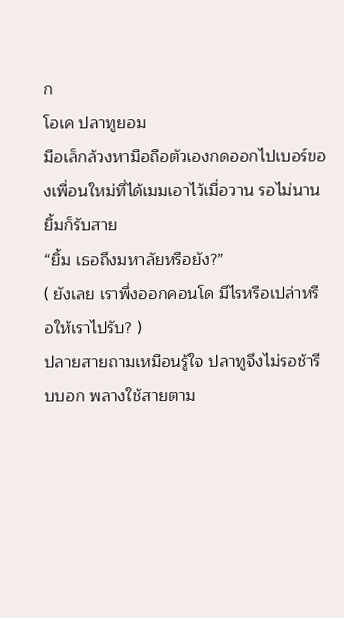ก
โอเค ปลาทูยอม
มือเล็กล้วงหามือถือตัวเองกดออกไปเบอร์ของเพื่อนใหม่ที่ได้เมมเอาไว้เมื่อวาน รอไม่นานยิ้มก็รับสาย
“ยิ้ม เธอถึงมหาลัยหรือยัง?”
( ยังเลย เราพึ่งออกคอนโด มีไรหรือเปล่าหรือให้เราไปรับ? )
ปลายสายถามเหมือนรู้ใจ ปลาทูจึงไม่รอช้ารีบบอก พลางใช้สายตาม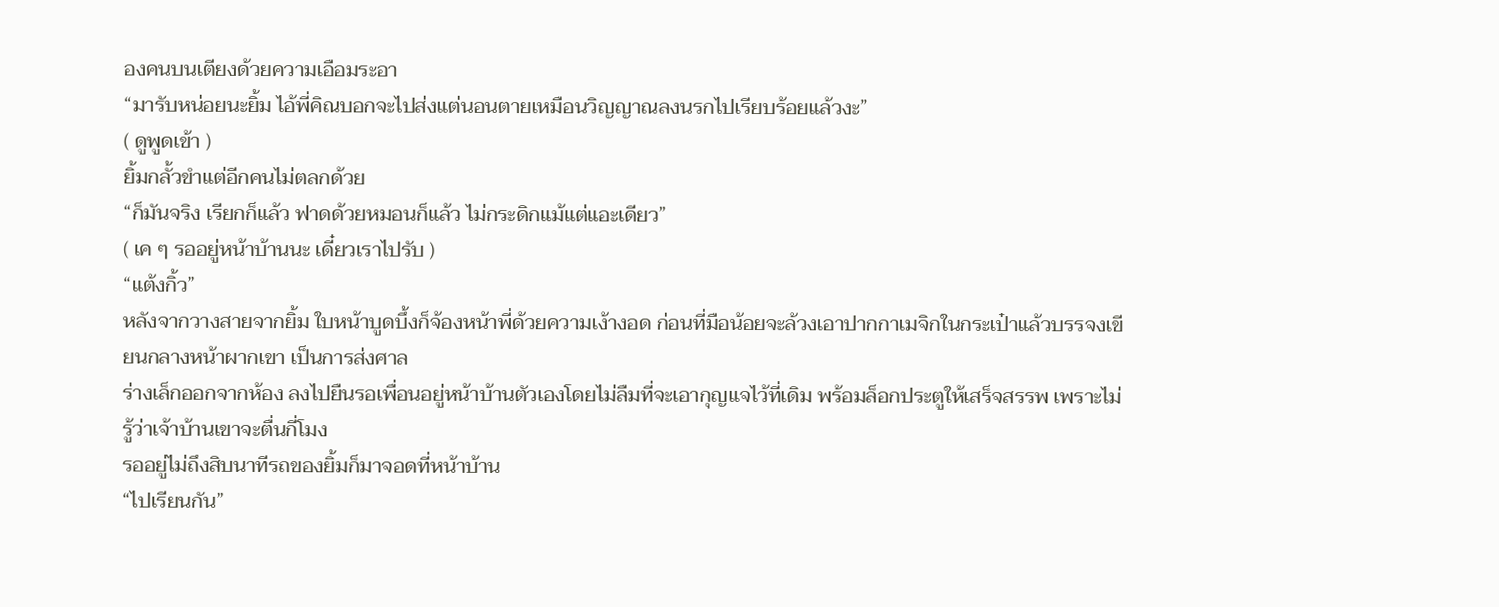องคนบนเตียงด้วยความเอือมระอา
“มารับหน่อยนะยิ้ม ไอ้พี่คิณบอกจะไปส่งแต่นอนตายเหมือนวิญญาณลงนรกไปเรียบร้อยแล้วงะ”
( ดูพูดเข้า )
ยิ้มกลั้วขำแต่อีกคนไม่ตลกด้วย
“ก็มันจริง เรียกก็แล้ว ฟาดด้วยหมอนก็แล้ว ไม่กระดิกแม้แต่แอะเดียว”
( เค ๆ รออยู่หน้าบ้านนะ เดี๋ยวเราไปรับ )
“แต้งกิ้ว”
หลังจากวางสายจากยิ้ม ใบหน้าบูดบึ้งก็จ้องหน้าพี่ด้วยความเง้างอด ก่อนที่มือน้อยจะล้วงเอาปากกาเมจิกในกระเป๋าแล้วบรรจงเขียนกลางหน้าผากเขา เป็นการส่งศาล
ร่างเล็กออกจากห้อง ลงไปยืนรอเพื่อนอยู่หน้าบ้านตัวเองโดยไม่ลืมที่จะเอากุญแจไว้ที่เดิม พร้อมล็อกประตูให้เสร็จสรรพ เพราะไม่รู้ว่าเจ้าบ้านเขาจะตื่นกี่โมง
รออยู่ไม่ถึงสิบนาทีรถของยิ้มก็มาจอดที่หน้าบ้าน
“ไปเรียนกัน”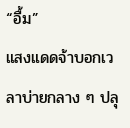“อื้ม”
แสงแดดจ้าบอกเวลาบ่ายกลาง ๆ ปลุ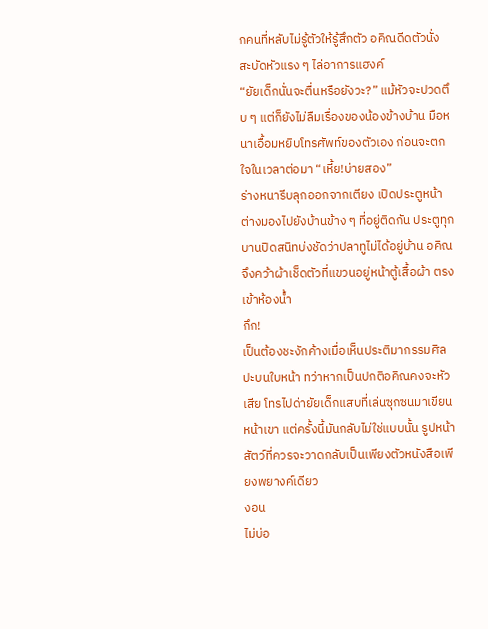กคนที่หลับไม่รู้ตัวให้รู้สึกตัว อคิณดีดตัวนั่ง สะบัดหัวแรง ๆ ไล่อาการแฮงค์
“ยัยเด็กนั่นจะตื่นหรือยังวะ?” แม้หัวจะปวดตึบ ๆ แต่ก็ยังไม่ลืมเรื่องของน้องข้างบ้าน มือหนาเอื้อมหยิบโทรศัพท์ของตัวเอง ก่อนจะตกใจในเวลาต่อมา “เหี้ย!บ่ายสอง”
ร่างหนารีบลุกออกจากเตียง เปิดประตูหน้าต่างมองไปยังบ้านข้าง ๆ ที่อยู่ติดกัน ประตูทุกบานปิดสนิทบ่งชัดว่าปลาทูไม่ได้อยู่บ้าน อคิณจึงคว้าผ้าเช็ดตัวที่แขวนอยู่หน้าตู้เสื้อผ้า ตรงเข้าห้องน้ำ
กึก!
เป็นต้องชะงักค้างเมื่อเห็นประติมากรรมศิลปะบนใบหน้า ทว่าหากเป็นปกติอคิณคงจะหัวเสีย โทรไปด่ายัยเด็กแสบที่เล่นซุกซนมาเขียนหน้าเขา แต่ครั้งนี้มันกลับไม่ใช่แบบนั้น รูปหน้าสัตว์ที่ควรจะวาดกลับเป็นเพียงตัวหนังสือเพียงพยางค์เดียว
งอน
ไม่บ่อ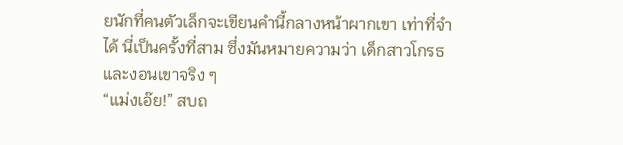ยนักที่คนตัวเล็กจะเขียนคำนี้กลางหน้าผากเขา เท่าที่จำได้ นี่เป็นครั้งที่สาม ซึ่งมันหมายความว่า เด็กสาวโกรธและงอนเขาจริง ๆ
“แม่งเอ๊ย!” สบถ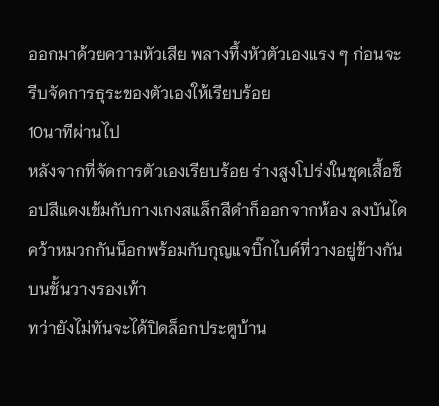ออกมาด้วยความหัวเสีย พลางทึ้งหัวตัวเองแรง ๆ ก่อนจะรีบจัดการธุระของตัวเองให้เรียบร้อย
10นาทีผ่านไป
หลังจากที่จัดการตัวเองเรียบร้อย ร่างสูงโปร่งในชุดเสื้อช็อปสีแดงเข้มกับกางเกงสแล็กสีดำก็ออกจากห้อง ลงบันได คว้าหมวกกันน็อกพร้อมกับกุญแจบิ๊กไบค์ที่วางอยู่ข้างกันบนชั้นวางรองเท้า
ทว่ายังไม่ทันจะได้ปิดล็อกประตูบ้าน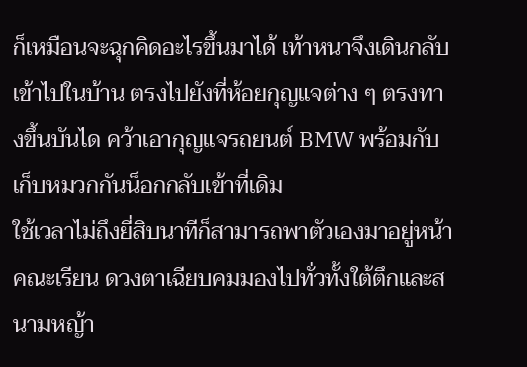ก็เหมือนจะฉุกคิดอะไรขึ้นมาได้ เท้าหนาจึงเดินกลับเข้าไปในบ้าน ตรงไปยังที่ห้อยกุญแจต่าง ๆ ตรงทางขึ้นบันได คว้าเอากุญแจรถยนต์ BMW พร้อมกับเก็บหมวกกันน็อกกลับเข้าที่เดิม
ใช้เวลาไม่ถึงยี่สิบนาทีก็สามารถพาตัวเองมาอยู่หน้าคณะเรียน ดวงตาเฉียบคมมองไปทั่วทั้งใต้ตึกและสนามหญ้า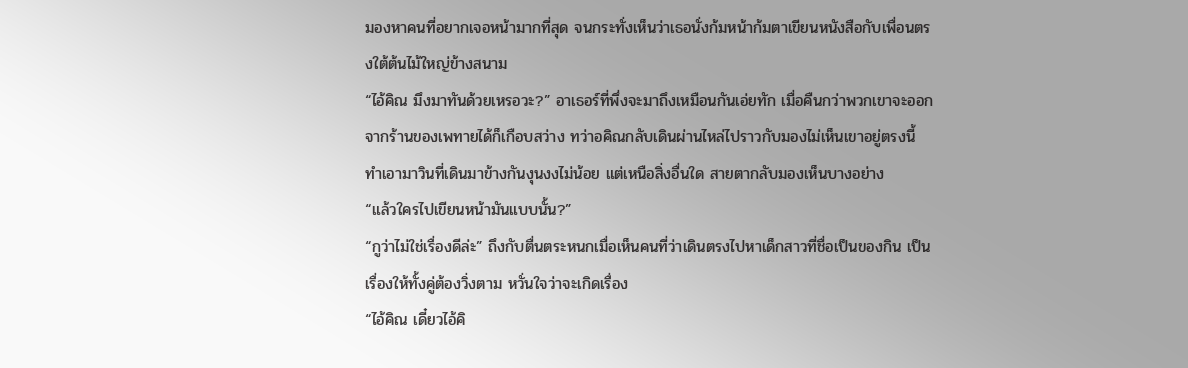มองหาคนที่อยากเจอหน้ามากที่สุด จนกระทั่งเห็นว่าเธอนั่งก้มหน้าก้มตาเขียนหนังสือกับเพื่อนตรงใต้ต้นไม้ใหญ่ข้างสนาม
“ไอ้คิณ มึงมาทันด้วยเหรอวะ?” อาเธอร์ที่พึ่งจะมาถึงเหมือนกันเอ่ยทัก เมื่อคืนกว่าพวกเขาจะออกจากร้านของเพทายได้ก็เกือบสว่าง ทว่าอคิณกลับเดินผ่านไหล่ไปราวกับมองไม่เห็นเขาอยู่ตรงนี้ ทำเอามาวินที่เดินมาข้างกันงุนงงไม่น้อย แต่เหนือสิ่งอื่นใด สายตากลับมองเห็นบางอย่าง
“แล้วใครไปเขียนหน้ามันแบบนั้น?”
“กูว่าไม่ใช่เรื่องดีล่ะ” ถึงกับตื่นตระหนกเมื่อเห็นคนที่ว่าเดินตรงไปหาเด็กสาวที่ชื่อเป็นของกิน เป็นเรื่องให้ทั้งคู่ต้องวิ่งตาม หวั่นใจว่าจะเกิดเรื่อง
“ไอ้คิณ เดี๋ยวไอ้คิ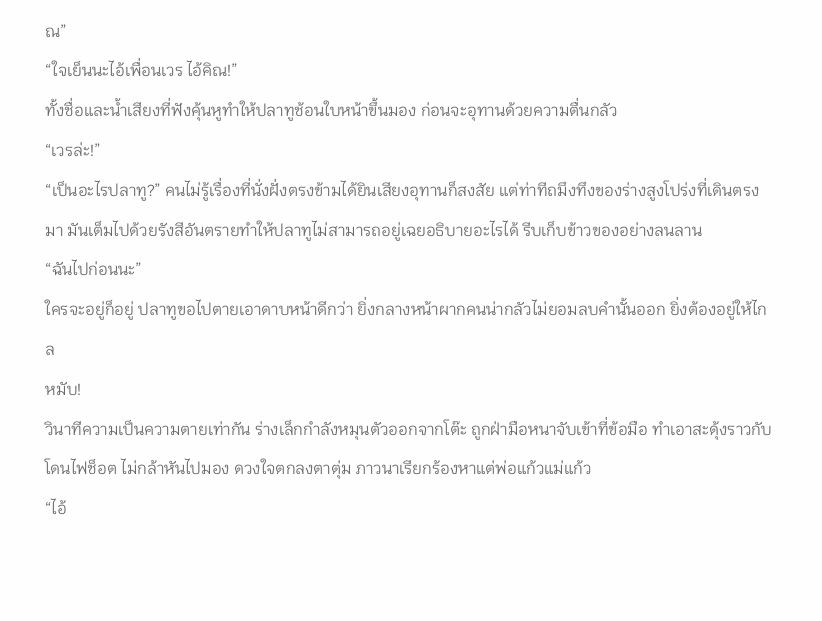ณ”
“ใจเย็นนะไอ้เพื่อนเวร ไอ้คิณ!”
ทั้งชื่อและน้ำเสียงที่ฟังคุ้นหูทำให้ปลาทูช้อนใบหน้าขึ้นมอง ก่อนจะอุทานด้วยความตื่นกลัว
“เวรล่ะ!”
“เป็นอะไรปลาทู?” คนไม่รู้เรื่องที่นั่งฝั่งตรงข้ามได้ยินเสียงอุทานก็สงสัย แต่ท่าทีถมึงทึงของร่างสูงโปร่งที่เดินตรงมา มันเต็มไปด้วยรังสีอันตรายทำให้ปลาทูไม่สามารถอยู่เฉยอธิบายอะไรได้ รีบเก็บข้าวของอย่างลนลาน
“ฉันไปก่อนนะ”
ใครจะอยู่ก็อยู่ ปลาทูขอไปตายเอาดาบหน้าดีกว่า ยิ่งกลางหน้าผากคนน่ากลัวไม่ยอมลบคำนั้นออก ยิ่งต้องอยู่ให้ไกล
หมับ!
วินาทีความเป็นความตายเท่ากัน ร่างเล็กกำลังหมุนตัวออกจากโต๊ะ ถูกฝ่ามือหนาจับเข้าที่ข้อมือ ทำเอาสะดุ้งราวกับโดนไฟช็อต ไม่กล้าหันไปมอง ดวงใจตกลงตาตุ่ม ภาวนาเรียกร้องหาแต่พ่อแก้วแม่แก้ว
“ไอ้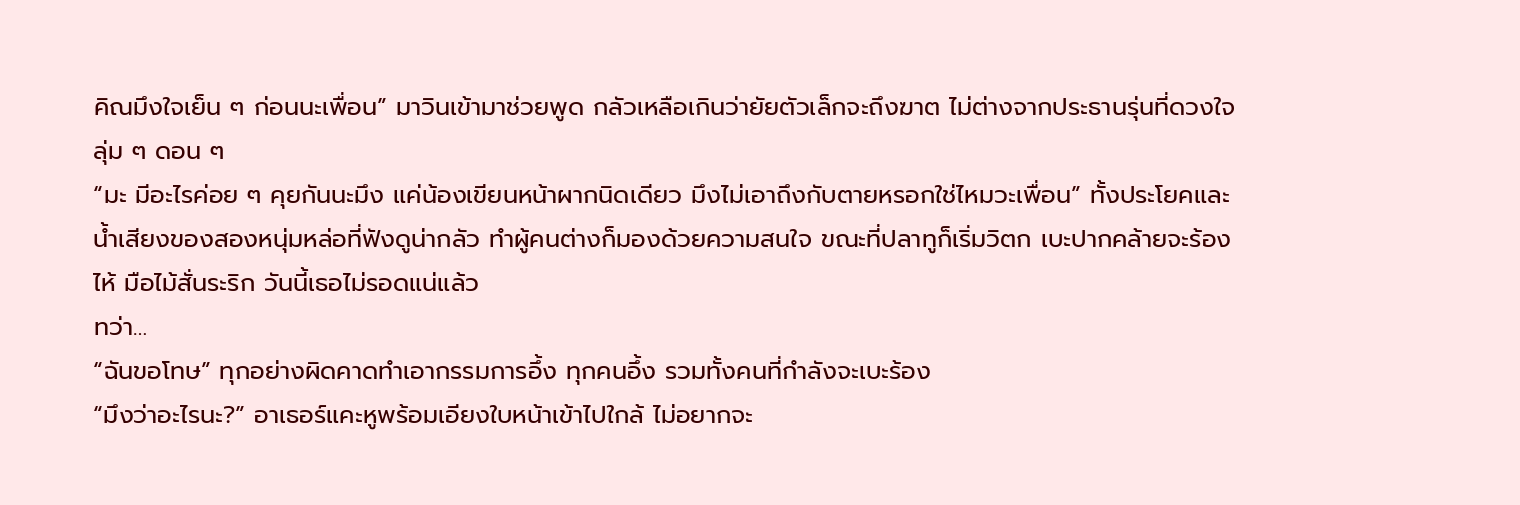คิณมึงใจเย็น ๆ ก่อนนะเพื่อน” มาวินเข้ามาช่วยพูด กลัวเหลือเกินว่ายัยตัวเล็กจะถึงฆาต ไม่ต่างจากประธานรุ่นที่ดวงใจลุ่ม ๆ ดอน ๆ
“มะ มีอะไรค่อย ๆ คุยกันนะมึง แค่น้องเขียนหน้าผากนิดเดียว มึงไม่เอาถึงกับตายหรอกใช่ไหมวะเพื่อน” ทั้งประโยคและน้ำเสียงของสองหนุ่มหล่อที่ฟังดูน่ากลัว ทำผู้คนต่างก็มองด้วยความสนใจ ขณะที่ปลาทูก็เริ่มวิตก เบะปากคล้ายจะร้องไห้ มือไม้สั่นระริก วันนี้เธอไม่รอดแน่แล้ว
ทว่า…
“ฉันขอโทษ” ทุกอย่างผิดคาดทำเอากรรมการอึ้ง ทุกคนอึ้ง รวมทั้งคนที่กำลังจะเบะร้อง
“มึงว่าอะไรนะ?” อาเธอร์แคะหูพร้อมเอียงใบหน้าเข้าไปใกล้ ไม่อยากจะ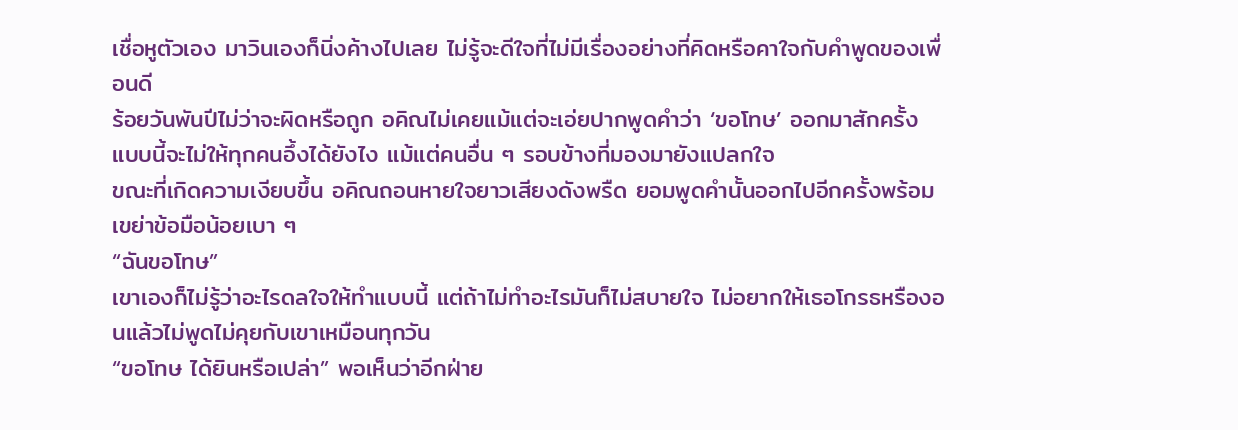เชื่อหูตัวเอง มาวินเองก็นิ่งค้างไปเลย ไม่รู้จะดีใจที่ไม่มีเรื่องอย่างที่คิดหรือคาใจกับคำพูดของเพื่อนดี
ร้อยวันพันปีไม่ว่าจะผิดหรือถูก อคิณไม่เคยแม้แต่จะเอ่ยปากพูดคำว่า ‘ขอโทษ’ ออกมาสักครั้ง แบบนี้จะไม่ให้ทุกคนอึ้งได้ยังไง แม้แต่คนอื่น ๆ รอบข้างที่มองมายังแปลกใจ
ขณะที่เกิดความเงียบขึ้น อคิณถอนหายใจยาวเสียงดังพรืด ยอมพูดคำนั้นออกไปอีกครั้งพร้อมเขย่าข้อมือน้อยเบา ๆ
“ฉันขอโทษ”
เขาเองก็ไม่รู้ว่าอะไรดลใจให้ทำแบบนี้ แต่ถ้าไม่ทำอะไรมันก็ไม่สบายใจ ไม่อยากให้เธอโกรธหรืองอนแล้วไม่พูดไม่คุยกับเขาเหมือนทุกวัน
“ขอโทษ ได้ยินหรือเปล่า” พอเห็นว่าอีกฝ่าย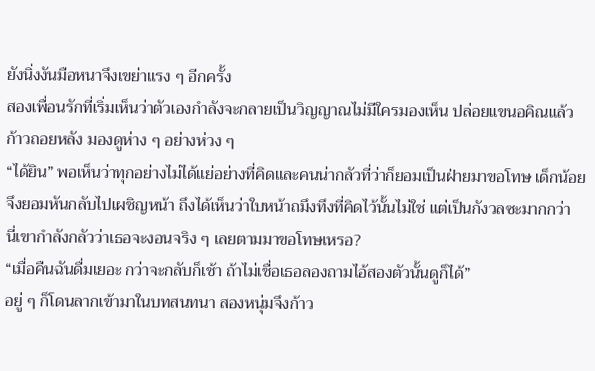ยังนิ่งงันมือหนาจึงเขย่าแรง ๆ อีกครั้ง
สองเพื่อนรักที่เริ่มเห็นว่าตัวเองกำลังจะกลายเป็นวิญญาณไม่มีใครมองเห็น ปล่อยแขนอคิณแล้วก้าวถอยหลัง มองดูห่าง ๆ อย่างห่วง ๆ
“ได้ยิน” พอเห็นว่าทุกอย่างไม่ได้แย่อย่างที่คิดและคนน่ากลัวที่ว่าก็ยอมเป็นฝ่ายมาขอโทษ เด็กน้อยจึงยอมหันกลับไปเผชิญหน้า ถึงได้เห็นว่าใบหน้าถมึงทึงที่คิดไว้นั้นไม่ใช่ แต่เป็นกังวลซะมากกว่า
นี่เขากำลังกลัวว่าเธอจะงอนจริง ๆ เลยตามมาขอโทษเหรอ?
“เมื่อคืนฉันดื่มเยอะ กว่าจะกลับก็เช้า ถ้าไม่เชื่อเธอลองถามไอ้สองตัวนั้นดูก็ได้”
อยู่ ๆ ก็โดนลากเข้ามาในบทสนทนา สองหนุ่มจึงก้าว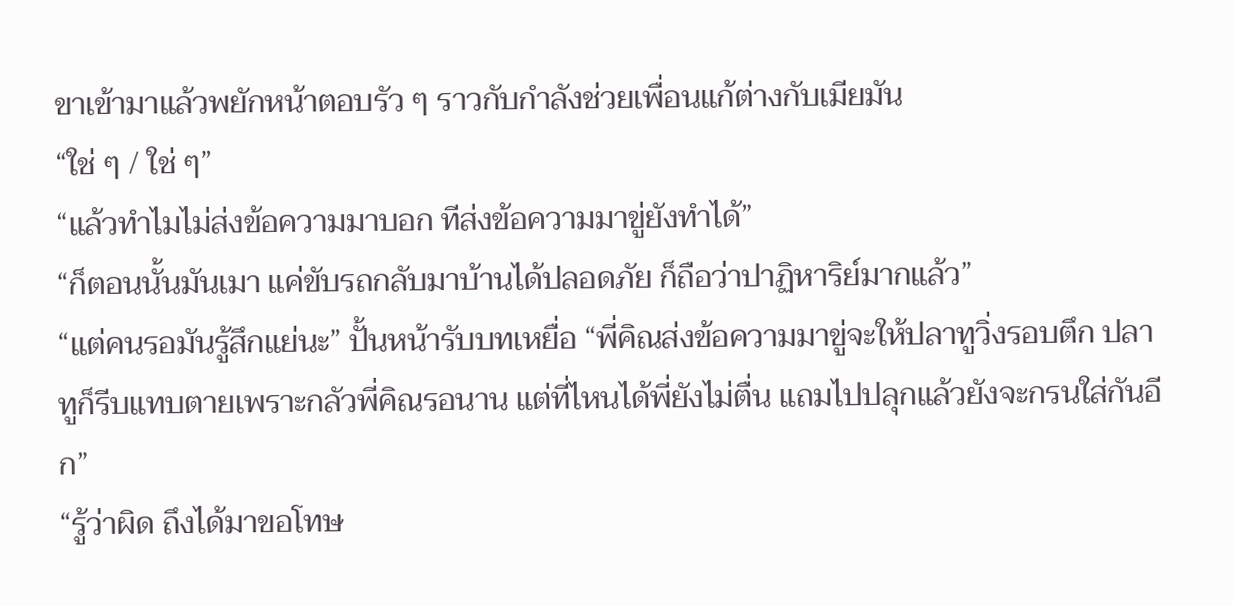ขาเข้ามาแล้วพยักหน้าตอบรัว ๆ ราวกับกำลังช่วยเพื่อนแก้ต่างกับเมียมัน
“ใช่ ๆ / ใช่ ๆ”
“แล้วทำไมไม่ส่งข้อความมาบอก ทีส่งข้อความมาขู่ยังทำได้”
“ก็ตอนนั้นมันเมา แค่ขับรถกลับมาบ้านได้ปลอดภัย ก็ถือว่าปาฏิหาริย์มากแล้ว”
“แต่คนรอมันรู้สึกแย่นะ” ปั้นหน้ารับบทเหยื่อ “พี่คิณส่งข้อความมาขู่จะให้ปลาทูวิ่งรอบตึก ปลาทูก็รีบแทบตายเพราะกลัวพี่คิณรอนาน แต่ที่ไหนได้พี่ยังไม่ตื่น แถมไปปลุกแล้วยังจะกรนใส่กันอีก”
“รู้ว่าผิด ถึงได้มาขอโทษ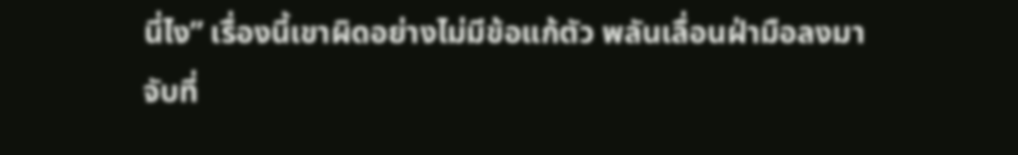นี่ไง” เรื่องนี้เขาผิดอย่างไม่มีข้อแก้ตัว พลันเลื่อนฝ่ามือลงมาจับที่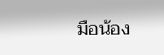มือน้อง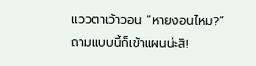แววตาเว้าวอน “หายงอนไหม?”
ถามแบบนี้ก็เข้าแผนน่ะสิ!